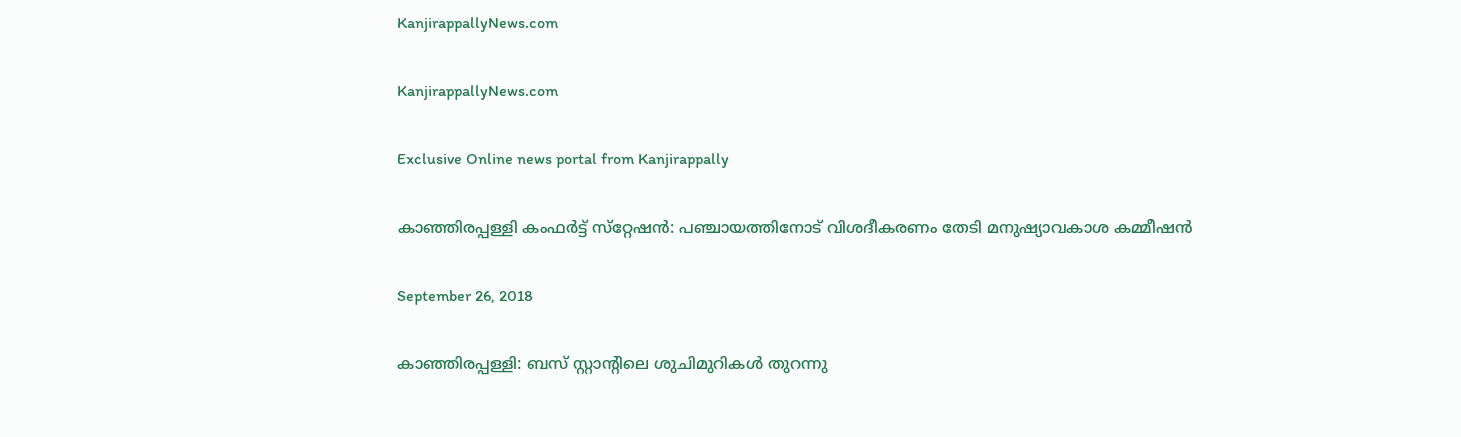KanjirappallyNews.com

KanjirappallyNews.com

Exclusive Online news portal from Kanjirappally

കാഞ്ഞിരപ്പള്ളി കംഫര്‍ട്ട് സ്‌റ്റേഷന്‍: പഞ്ചായത്തിനോട് വിശദീകരണം തേടി മനുഷ്യാവകാശ കമ്മീഷന്‍

September 26, 2018

കാഞ്ഞിരപ്പള്ളി: ബസ് സ്റ്റാന്റിലെ ശുചിമുറികള്‍ തുറന്നു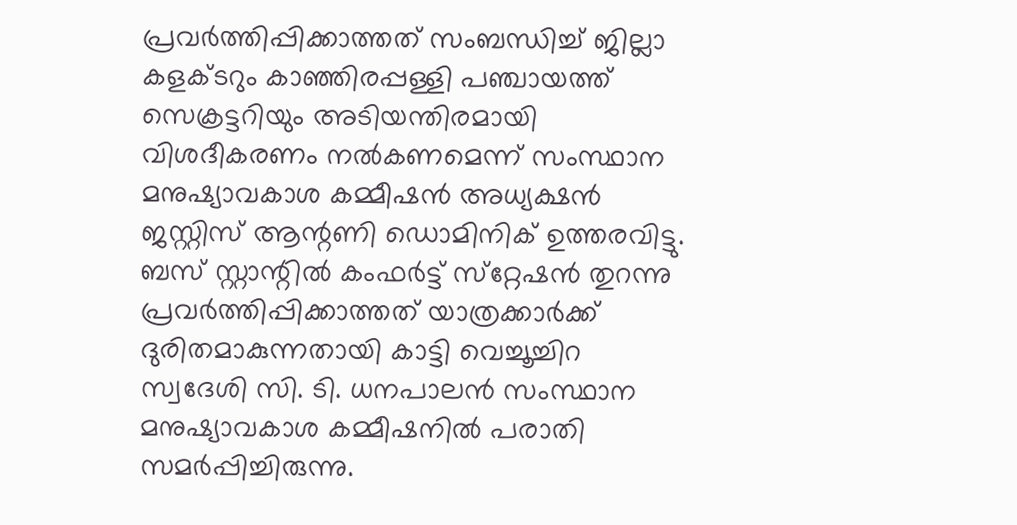പ്രവര്‍ത്തിപ്പിക്കാത്തത് സംബന്ധിച്ച് ജില്ലാ കളക്ടറും കാഞ്ഞിരപ്പള്ളി പഞ്ചായത്ത് സെക്രട്ടറിയും അടിയന്തിരമായി വിശദീകരണം നല്‍കണമെന്ന് സംസ്ഥാന മനുഷ്യാവകാശ കമ്മീഷന്‍ അധ്യക്ഷന്‍ ജസ്റ്റിസ് ആന്റണി ഡൊമിനിക് ഉത്തരവിട്ടു. ബസ് സ്റ്റാന്റില്‍ കംഫര്‍ട്ട് സ്‌റ്റേഷന്‍ തുറന്നു പ്രവര്‍ത്തിപ്പിക്കാത്തത് യാത്രക്കാര്‍ക്ക് ദുരിതമാകുന്നതായി കാട്ടി വെച്ചൂച്ചിറ സ്വദേശി സി. ടി. ധനപാലന്‍ സംസ്ഥാന മനുഷ്യാവകാശ കമ്മീഷനില്‍ പരാതി സമര്‍പ്പിച്ചിരുന്നു.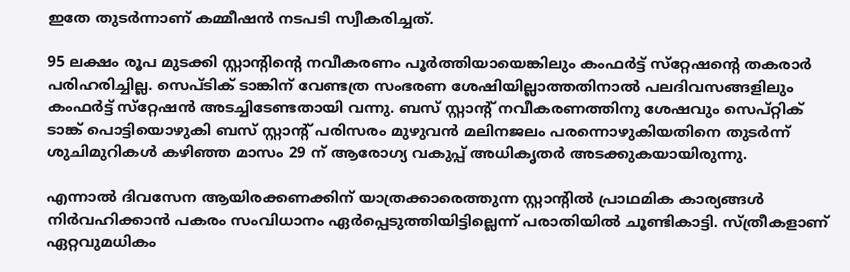ഇതേ തുടര്‍ന്നാണ് കമ്മീഷന്‍ നടപടി സ്വീകരിച്ചത്.

95 ലക്ഷം രൂപ മുടക്കി സ്റ്റാന്റിന്റെ നവീകരണം പൂര്‍ത്തിയായെങ്കിലും കംഫര്‍ട്ട് സ്‌റ്റേഷന്റെ തകരാര്‍ പരിഹരിച്ചില്ല. സെപ്ടിക് ടാങ്കിന് വേണ്ടത്ര സംഭരണ ശേഷിയില്ലാത്തതിനാല്‍ പലദിവസങ്ങളിലും കംഫര്‍ട്ട് സ്‌റ്റേഷന്‍ അടച്ചിടേണ്ടതായി വന്നു. ബസ് സ്റ്റാന്റ് നവീകരണത്തിനു ശേഷവും സെപ്റ്റിക് ടാങ്ക് പൊട്ടിയൊഴുകി ബസ് സ്റ്റാന്റ് പരിസരം മുഴുവന്‍ മലിനജലം പരന്നൊഴുകിയതിനെ തുടര്‍ന്ന് ശുചിമുറികള്‍ കഴിഞ്ഞ മാസം 29 ന് ആരോഗ്യ വകുപ്പ് അധികൃതര്‍ അടക്കുകയായിരുന്നു.

എന്നാല്‍ ദിവസേന ആയിരക്കണക്കിന് യാത്രക്കാരെത്തുന്ന സ്റ്റാന്റില്‍ പ്രാഥമിക കാര്യങ്ങള്‍ നിര്‍വഹിക്കാന്‍ പകരം സംവിധാനം ഏര്‍പ്പെടുത്തിയിട്ടില്ലെന്ന് പരാതിയില്‍ ചൂണ്ടികാട്ടി. സ്ത്രീകളാണ് ഏറ്റവുമധികം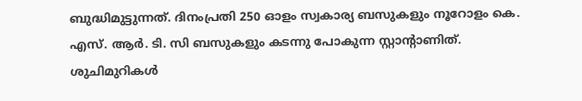ബുദ്ധിമുട്ടുന്നത്. ദിനംപ്രതി 250 ഓളം സ്വകാര്യ ബസുകളും നൂറോളം കെ. എസ്. ആര്‍. ടി. സി ബസുകളും കടന്നു പോകുന്ന സ്റ്റാന്റാണിത്. ശുചിമുറികള്‍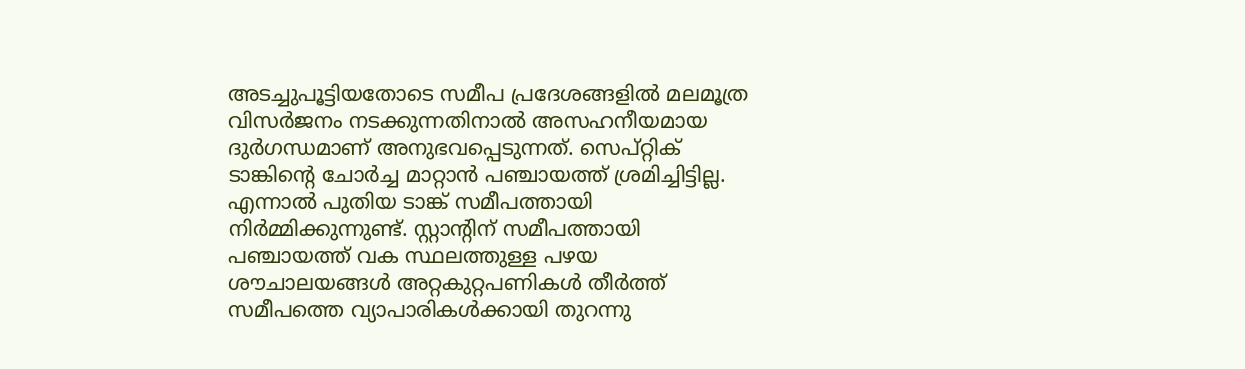അടച്ചുപൂട്ടിയതോടെ സമീപ പ്രദേശങ്ങളില്‍ മലമൂത്ര വിസര്‍ജനം നടക്കുന്നതിനാല്‍ അസഹനീയമായ ദുര്‍ഗന്ധമാണ് അനുഭവപ്പെടുന്നത്. സെപ്റ്റിക് ടാങ്കിന്റെ ചോര്‍ച്ച മാറ്റാന്‍ പഞ്ചായത്ത് ശ്രമിച്ചിട്ടില്ല. എന്നാല്‍ പുതിയ ടാങ്ക് സമീപത്തായി നിര്‍മ്മിക്കുന്നുണ്ട്. സ്റ്റാന്റിന് സമീപത്തായി പഞ്ചായത്ത് വക സ്ഥലത്തുള്ള പഴയ ശൗചാലയങ്ങള്‍ അറ്റകുറ്റപണികള്‍ തീര്‍ത്ത് സമീപത്തെ വ്യാപാരികള്‍ക്കായി തുറന്നു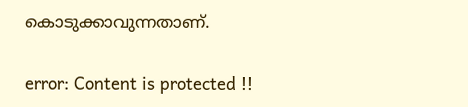കൊടുക്കാവുന്നതാണ്.

error: Content is protected !!